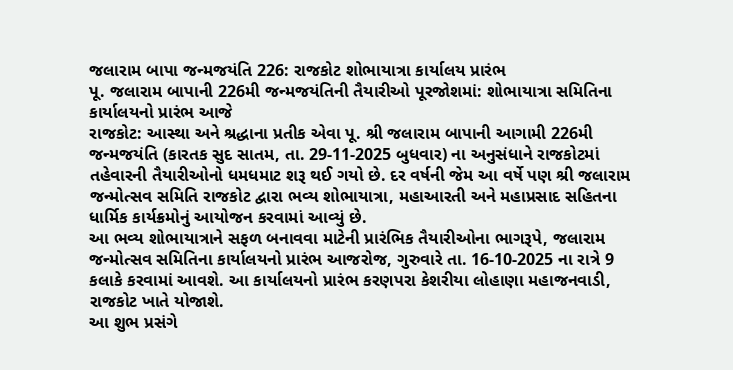જલારામ બાપા જન્મજયંતિ 226: રાજકોટ શોભાયાત્રા કાર્યાલય પ્રારંભ
પૂ. જલારામ બાપાની 226મી જન્મજયંતિની તૈયારીઓ પૂરજોશમાં: શોભાયાત્રા સમિતિના કાર્યાલયનો પ્રારંભ આજે
રાજકોટ: આસ્થા અને શ્રદ્ધાના પ્રતીક એવા પૂ. શ્રી જલારામ બાપાની આગામી 226મી જન્મજયંતિ (કારતક સુદ સાતમ, તા. 29-11-2025 બુધવાર) ના અનુસંધાને રાજકોટમાં તહેવારની તૈયારીઓનો ધમધમાટ શરૂ થઈ ગયો છે. દર વર્ષની જેમ આ વર્ષે પણ શ્રી જલારામ જન્મોત્સવ સમિતિ રાજકોટ દ્વારા ભવ્ય શોભાયાત્રા, મહાઆરતી અને મહાપ્રસાદ સહિતના ધાર્મિક કાર્યક્રમોનું આયોજન કરવામાં આવ્યું છે.
આ ભવ્ય શોભાયાત્રાને સફળ બનાવવા માટેની પ્રારંભિક તૈયારીઓના ભાગરૂપે, જલારામ જન્મોત્સવ સમિતિના કાર્યાલયનો પ્રારંભ આજરોજ, ગુરુવારે તા. 16-10-2025 ના રાત્રે 9 કલાકે કરવામાં આવશે. આ કાર્યાલયનો પ્રારંભ કરણપરા કેશરીયા લોહાણા મહાજનવાડી, રાજકોટ ખાતે યોજાશે.
આ શુભ પ્રસંગે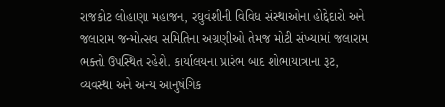રાજકોટ લોહાણા મહાજન, રઘુવંશીની વિવિધ સંસ્થાઓના હોદ્દેદારો અને જલારામ જન્મોત્સવ સમિતિના અગ્રણીઓ તેમજ મોટી સંખ્યામાં જલારામ ભક્તો ઉપસ્થિત રહેશે. કાર્યાલયના પ્રારંભ બાદ શોભાયાત્રાના રૂટ, વ્યવસ્થા અને અન્ય આનુષંગિક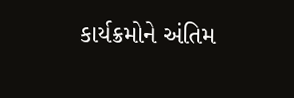કાર્યક્રમોને અંતિમ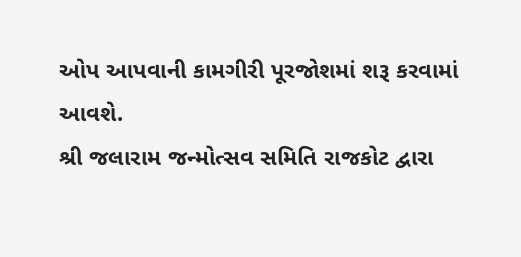ઓપ આપવાની કામગીરી પૂરજોશમાં શરૂ કરવામાં આવશે.
શ્રી જલારામ જન્મોત્સવ સમિતિ રાજકોટ દ્વારા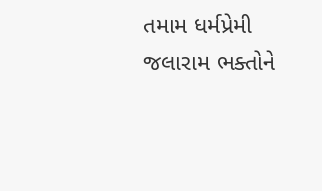તમામ ધર્મપ્રેમી જલારામ ભક્તોને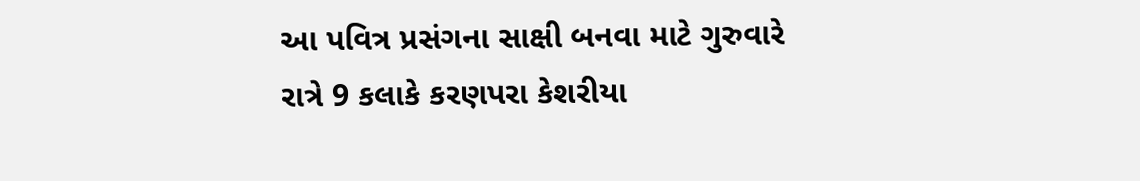આ પવિત્ર પ્રસંગના સાક્ષી બનવા માટે ગુરુવારે રાત્રે 9 કલાકે કરણપરા કેશરીયા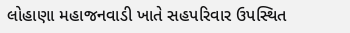લોહાણા મહાજનવાડી ખાતે સહપરિવાર ઉપસ્થિત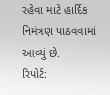રહેવા માટે હાર્દિક નિમંત્રણ પાઠવવામાં આવ્યું છે.
રિપોર્ટ: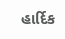હાર્દિક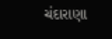ચંદારાણા